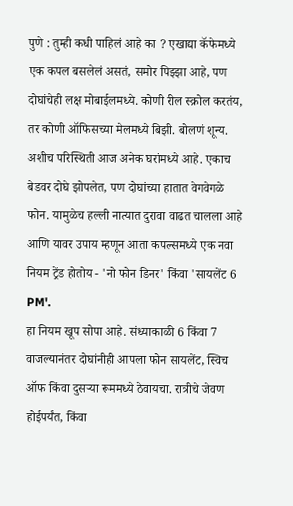पुणे : तुम्ही कधी पाहिलं आहे का ? एखाद्या कॅफेमध्ये एक कपल बसलेलं असतं, समोर पिझ्झा आहे, पण दोघांचेही लक्ष मोबाईलमध्ये. कोणी रील स्क्रोल करतंय, तर कोणी ऑफिसच्या मेलमध्ये बिझी. बोलणं शून्य. अशीच परिस्थिती आज अनेक घरांमध्ये आहे. एकाच बेडवर दोघे झोपलेत, पण दोघांच्या हातात वेगवेगळे फोन. यामुळेच हल्ली नात्यात दुरावा वाढत चालला आहे आणि यावर उपाय म्हणून आता कपल्समध्ये एक नवा नियम ट्रेंड होतोय - 'नो फोन डिनर' किंवा 'सायलेंट 6 PM'.
हा नियम खूप सोपा आहे. संध्याकाळी 6 किंवा 7 वाजल्यानंतर दोघांनीही आपला फोन सायलेंट, स्विच ऑफ किंवा दुसऱ्या रूममध्ये ठेवायचा. रात्रीचे जेवण होईपर्यंत, किंवा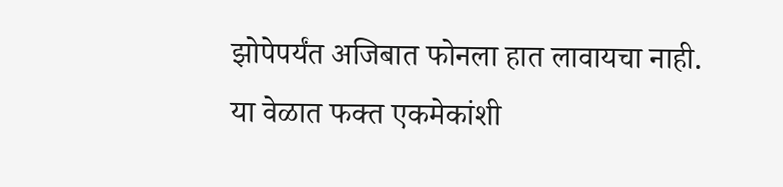झोपेपर्यंत अजिबात फोनला हात लावायचा नाही. या वेळात फक्त एकमेकांशी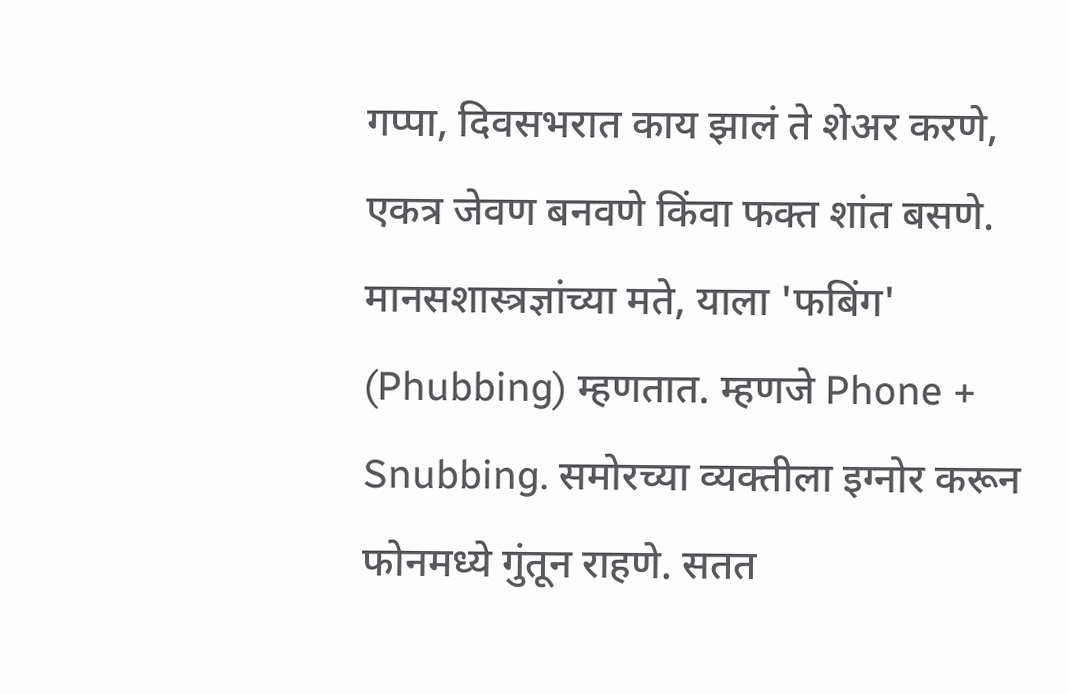गप्पा, दिवसभरात काय झालं ते शेअर करणे, एकत्र जेवण बनवणे किंवा फक्त शांत बसणे.
मानसशास्त्रज्ञांच्या मते, याला 'फबिंग' (Phubbing) म्हणतात. म्हणजे Phone + Snubbing. समोरच्या व्यक्तीला इग्नोर करून फोनमध्ये गुंतून राहणे. सतत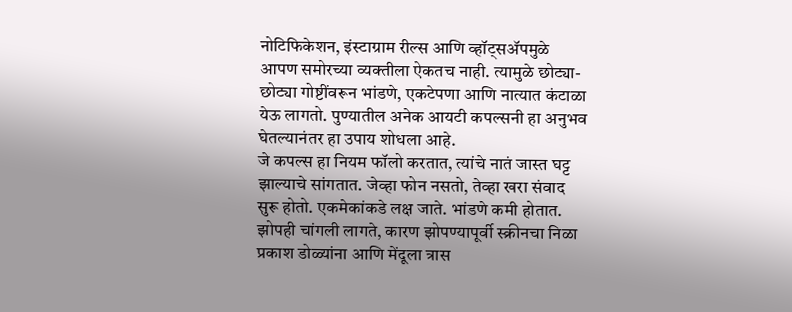नोटिफिकेशन, इंस्टाग्राम रील्स आणि व्हॉट्सॲपमुळे आपण समोरच्या व्यक्तीला ऐकतच नाही. त्यामुळे छोट्या-छोट्या गोष्टींवरून भांडणे, एकटेपणा आणि नात्यात कंटाळा येऊ लागतो. पुण्यातील अनेक आयटी कपल्सनी हा अनुभव घेतल्यानंतर हा उपाय शोधला आहे.
जे कपल्स हा नियम फॉलो करतात, त्यांचे नातं जास्त घट्ट झाल्याचे सांगतात. जेव्हा फोन नसतो, तेव्हा खरा संवाद सुरू होतो. एकमेकांकडे लक्ष जाते. भांडणे कमी होतात. झोपही चांगली लागते, कारण झोपण्यापूर्वी स्क्रीनचा निळा प्रकाश डोळ्यांना आणि मेंदूला त्रास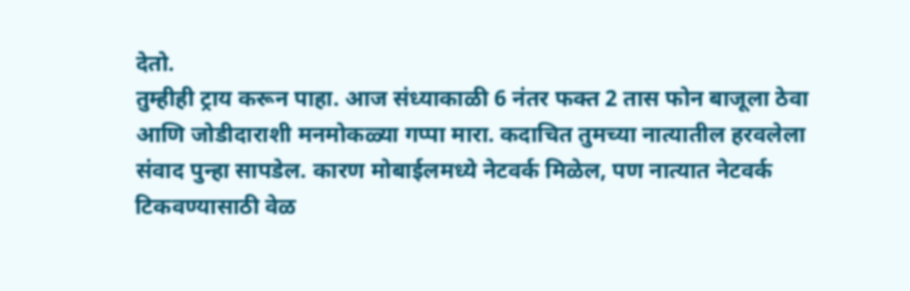देतो.
तुम्हीही ट्राय करून पाहा. आज संध्याकाळी 6 नंतर फक्त 2 तास फोन बाजूला ठेवा आणि जोडीदाराशी मनमोकळ्या गप्पा मारा. कदाचित तुमच्या नात्यातील हरवलेला संवाद पुन्हा सापडेल. कारण मोबाईलमध्ये नेटवर्क मिळेल, पण नात्यात नेटवर्क टिकवण्यासाठी वेळ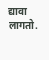द्यावा लागतो.